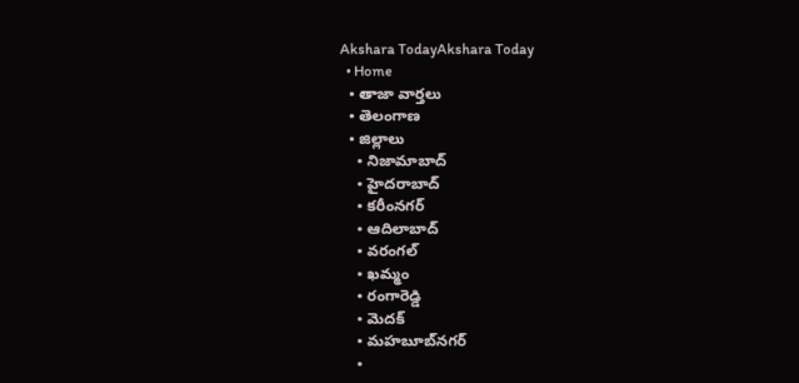Akshara TodayAkshara Today
  • Home
  • తాజా వార్తలు
  • తెలంగాణ
  • జిల్లాలు
    • నిజామాబాద్
    • హైదరాబాద్
    • కరీంనగర్
    • ఆదిలాబాద్
    • వరంగల్
    • ఖమ్మం
    • రంగారెడ్డి
    • మెదక్
    • మహబూబ్‌నగర్
    •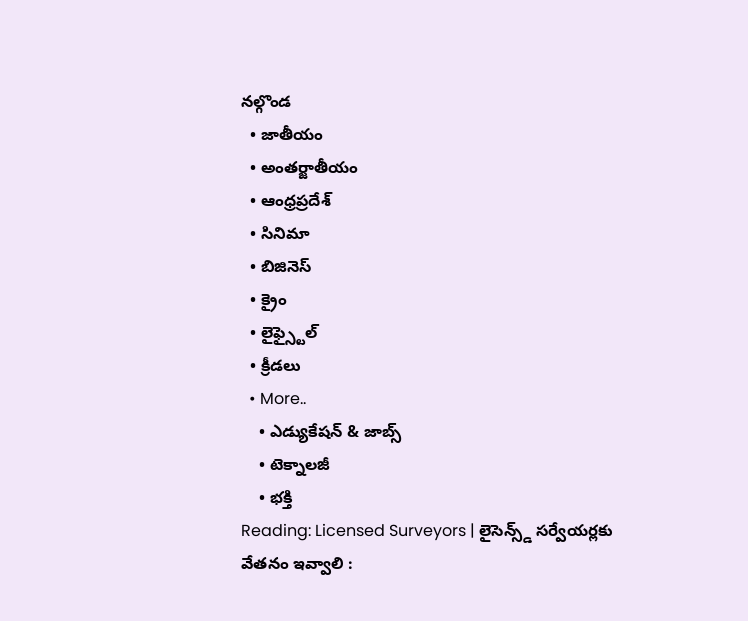నల్గొండ
  • జాతీయం
  • అంతర్జాతీయం
  • ఆంధ్రప్రదేశ్
  • సినిమా
  • బిజినెస్
  • క్రైం
  • లైఫ్స్టైల్
  • క్రీడలు
  • More..
    • ఎడ్యుకేషన్ & జాబ్స్
    • టెక్నాలజీ
    • భక్తి
Reading: Licensed Surveyors | లైసెన్స్డ్ సర్వేయర్లకు వేతనం ఇవ్వాలి :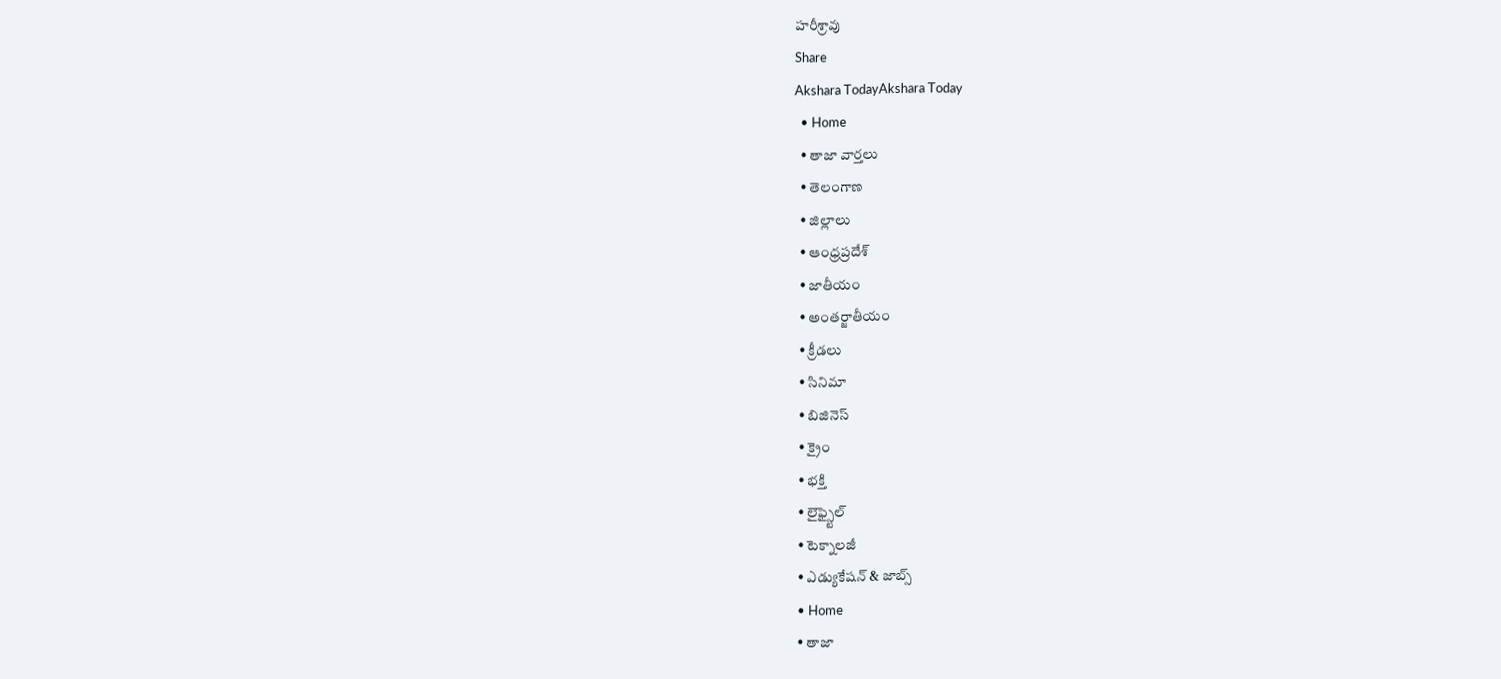హరీశ్రావు
Share
Akshara TodayAkshara Today
  • Home
  • తాజా వార్తలు
  • తెలంగాణ
  • జిల్లాలు
  • ఆంధ్రప్రదేశ్
  • జాతీయం
  • అంతర్జాతీయం
  • క్రీడలు
  • సినిమా
  • బిజినెస్
  • క్రైం
  • భక్తి
  • లైఫ్స్టైల్
  • టెక్నాలజీ
  • ఎడ్యుకేషన్ & జాబ్స్
  • Home
  • తాజా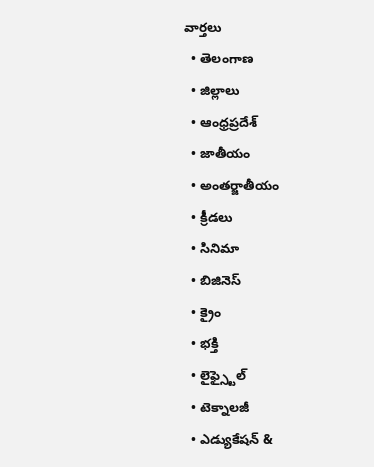వార్తలు
  • తెలంగాణ
  • జిల్లాలు
  • ఆంధ్రప్రదేశ్
  • జాతీయం
  • అంతర్జాతీయం
  • క్రీడలు
  • సినిమా
  • బిజినెస్
  • క్రైం
  • భక్తి
  • లైఫ్స్టైల్
  • టెక్నాలజీ
  • ఎడ్యుకేషన్ &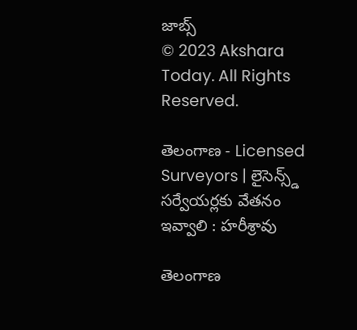జాబ్స్
© 2023 Akshara Today. All Rights Reserved.

తెలంగాణ - Licensed Surveyors | లైసెన్స్డ్ సర్వేయర్లకు వేతనం ఇవ్వాలి : హరీశ్రావు

తెలంగాణ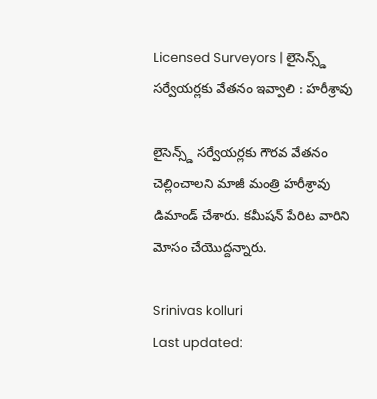Licensed Surveyors | లైసెన్స్డ్ సర్వేయర్లకు వేతనం ఇవ్వాలి : హరీశ్రావు

లైసెన్స్డ్ సర్వేయర్లకు గౌరవ వేతనం చెల్లించాలని మాజీ మంత్రి హరీశ్రావు డిమాండ్ చేశారు. కమీషన్ పేరిట వారిని మోసం చేయొద్దన్నారు.

Srinivas kolluri
Last updated: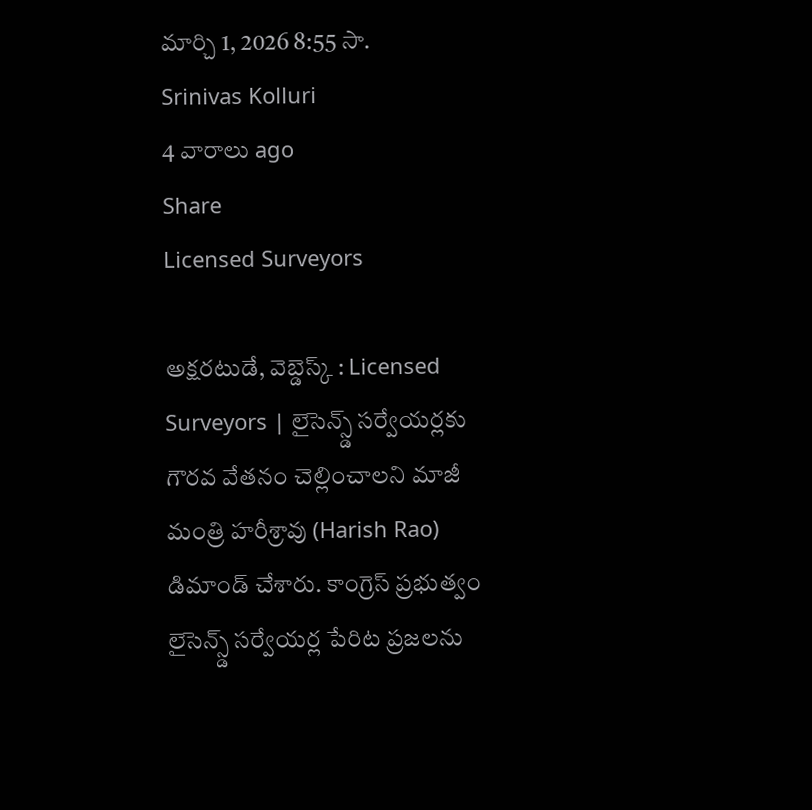మార్చి 1, 2026 8:55 సా.
Srinivas Kolluri
4 వారాలు ago
Share
Licensed Surveyors

అక్షరటుడే, వెబ్డెస్క్ : Licensed Surveyors | లైసెన్స్డ్ సర్వేయర్లకు గౌరవ వేతనం చెల్లించాలని మాజీ మంత్రి హరీశ్రావు (Harish Rao) డిమాండ్ చేశారు. కాంగ్రెస్ ప్రభుత్వం లైసెన్స్డ్ సర్వేయర్ల పేరిట ప్రజలను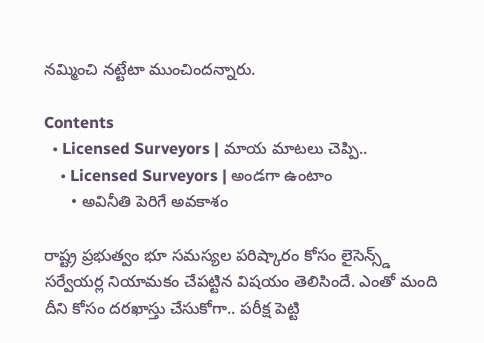నమ్మించి నట్టేటా ముంచిందన్నారు.

Contents
  • Licensed Surveyors | మాయ మాటలు చెప్పి..
    • Licensed Surveyors | అండగా ఉంటాం
      • అవినీతి పెరిగే అవకాశం

రాష్ట్ర ప్రభుత్వం భూ సమస్యల పరిష్కారం కోసం లైసెన్స్డ్ సర్వేయర్ల నియామకం చేపట్టిన విషయం తెలిసిందే. ఎంతో మంది దీని కోసం దరఖాస్తు చేసుకోగా.. పరీక్ష పెట్టి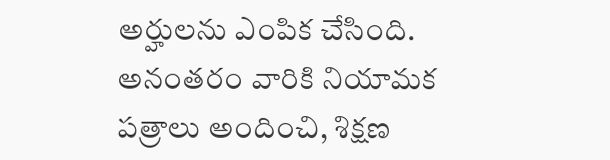అర్హులను ఎంపిక చేసింది. అనంతరం వారికి నియామక పత్రాలు అందించి, శిక్షణ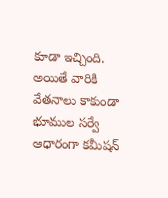కూడా ఇచ్చింది. అయితే వారికి వేతనాలు కాకుండా భూముల సర్వే ఆధారంగా కమీషన్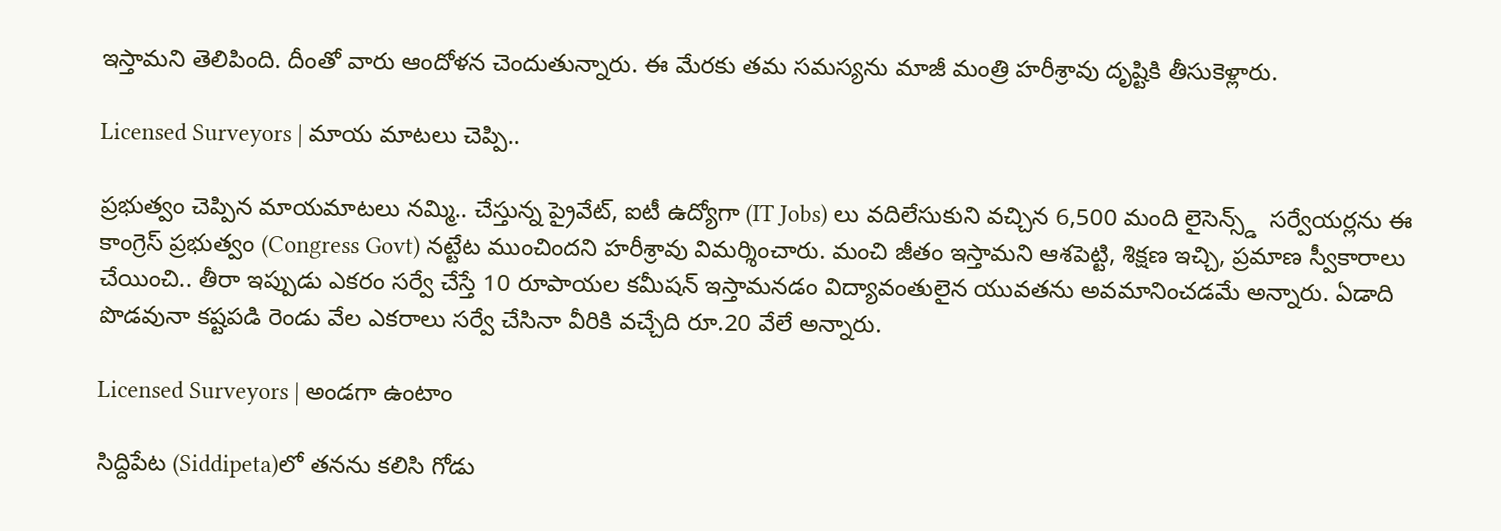ఇస్తామని తెలిపింది. దీంతో వారు ఆందోళన చెందుతున్నారు. ఈ మేరకు తమ సమస్యను మాజీ మంత్రి హరీశ్రావు దృష్టికి తీసుకెళ్లారు.

Licensed Surveyors | మాయ మాటలు చెప్పి..

ప్రభుత్వం చెప్పిన మాయమాటలు నమ్మి.. చేస్తున్న ప్రైవేట్, ఐటీ ఉద్యోగా (IT Jobs) లు వదిలేసుకుని వచ్చిన 6,500 మంది లైసెన్స్డ్  సర్వేయర్లను ఈ కాంగ్రెస్ ప్రభుత్వం (Congress Govt) నట్టేట ముంచిందని హరీశ్రావు విమర్శించారు. మంచి జీతం ఇస్తామని ఆశపెట్టి, శిక్షణ ఇచ్చి, ప్రమాణ స్వీకారాలు చేయించి.. తీరా ఇప్పుడు ఎకరం సర్వే చేస్తే 10 రూపాయల కమీషన్ ఇస్తామనడం విద్యావంతులైన యువతను అవమానించడమే అన్నారు. ఏడాది పొడవునా కష్టపడి రెండు వేల ఎకరాలు సర్వే చేసినా వీరికి వచ్చేది రూ.20 వేలే అన్నారు.

Licensed Surveyors | అండగా ఉంటాం

సిద్దిపేట (Siddipeta)లో తనను కలిసి గోడు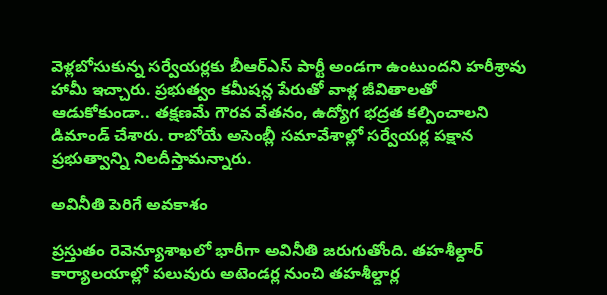వెళ్లబోసుకున్న సర్వేయర్లకు బీఆర్ఎస్ పార్టీ అండగా ఉంటుందని హరీశ్రావు హామీ ఇచ్చారు. ప్రభుత్వం కమీషన్ల పేరుతో వాళ్ల జీవితాలతో ఆడుకోకుండా.. తక్షణమే గౌరవ వేతనం, ఉద్యోగ భద్రత కల్పించాలని డిమాండ్ చేశారు. రాబోయే అసెంబ్లీ సమావేశాల్లో సర్వేయర్ల పక్షాన ప్రభుత్వాన్ని నిలదీస్తామన్నారు.

అవినీతి పెరిగే అవకాశం

ప్రస్తుతం రెవెన్యూశాఖలో భారీగా అవినీతి జరుగుతోంది. తహశీల్దార్ కార్యాలయాల్లో పలువురు అటెండర్ల నుంచి తహశీల్దార్ల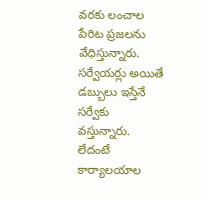వరకు లంచాల పేరిట ప్రజలను వేధిస్తున్నారు. సర్వేయర్లు అయితే డబ్బులు ఇస్తేనే సర్వేకు వస్తున్నారు. లేదంటే కార్యాలయాల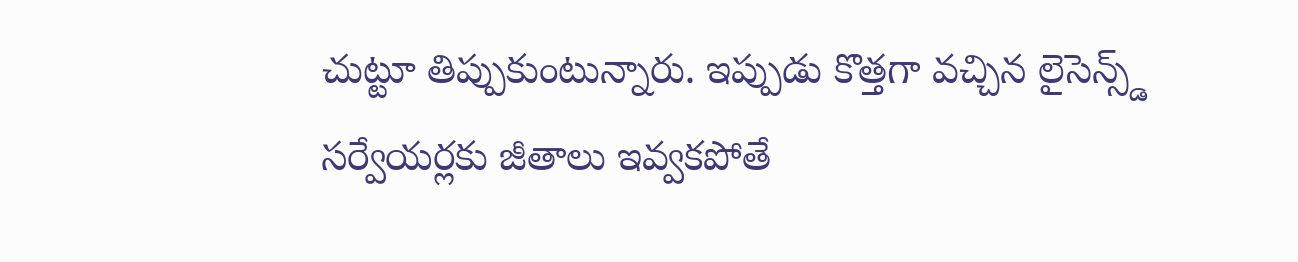చుట్టూ తిప్పుకుంటున్నారు. ఇప్పుడు కొత్తగా వచ్చిన లైసెన్స్డ్ సర్వేయర్లకు జీతాలు ఇవ్వకపోతే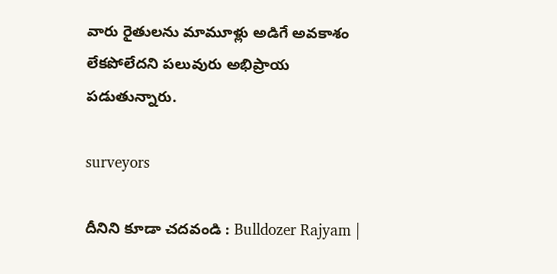వారు రైతులను మామూళ్లు అడిగే అవకాశం లేకపోలేదని పలువురు అభిప్రాయ పడుతున్నారు.

surveyors

దీనిని కూడా చదవండి : Bulldozer Rajyam |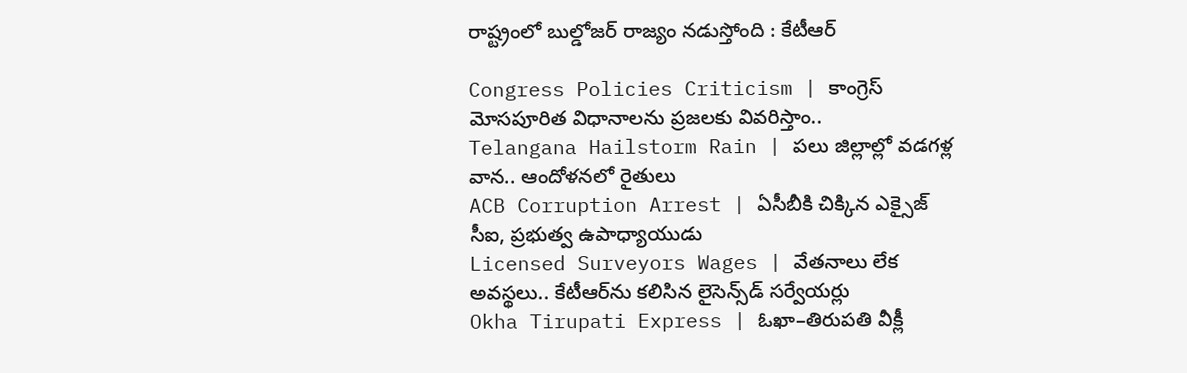రాష్ట్రంలో బుల్డోజర్ రాజ్యం నడుస్తోంది : కేటీఆర్

Congress Policies Criticism | కాంగ్రెస్ మోసపూరిత విధానాలను ప్రజలకు వివరిస్తాం..
Telangana Hailstorm Rain | పలు జిల్లాల్లో వడగళ్ల వాన.. ఆందోళనలో రైతులు
ACB Corruption Arrest | ఏసీబీకి చిక్కిన ఎక్సైజ్ సీఐ, ప్రభుత్వ ఉపాధ్యాయుడు
Licensed Surveyors Wages | వేతనాలు లేక అవస్థలు.. కేటీఆర్‌ను కలిసిన లైసెన్స్‌డ్ సర్వేయర్లు
Okha Tirupati Express | ఓఖా–తిరుపతి వీక్లీ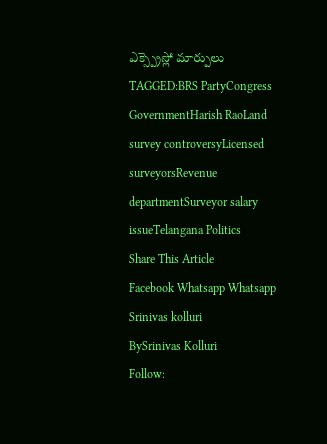ఎక్స్ప్రెస్లో మార్పులు
TAGGED:BRS PartyCongress GovernmentHarish RaoLand survey controversyLicensed surveyorsRevenue departmentSurveyor salary issueTelangana Politics
Share This Article
Facebook Whatsapp Whatsapp
Srinivas kolluri
BySrinivas Kolluri
Follow: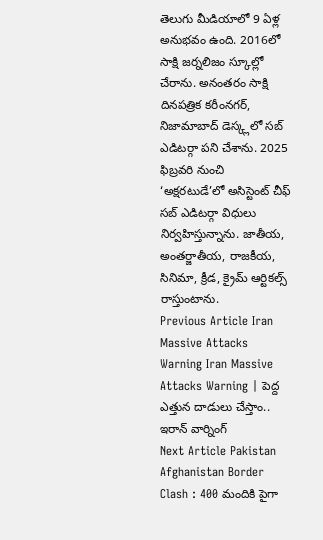తెలుగు మీడియాలో 9 ఏళ్ల అనుభవం ఉంది. 2016లో సాక్షి జర్నలిజం స్కూల్లో చేరాను. అనంతరం సాక్షి దినపత్రిక కరీంనగర్, నిజామాబాద్ డెస్క్లలో సబ్ ఎడిటర్గా పని చేశాను. 2025 ఫిబ్రవరి నుంచి ‘అక్షరటుడే’లో అసిస్టెంట్ చీఫ్ సబ్ ఎడిటర్గా విధులు నిర్వహిస్తున్నాను. జాతీయ, అంతర్జాతీయ, రాజకీయ, సినిమా, క్రీడ, క్రైమ్ ఆర్టికల్స్ రాస్తుంటాను.
Previous Article Iran Massive Attacks Warning Iran Massive Attacks Warning | పెద్ద ఎత్తున దాడులు చేస్తాం.. ఇరాన్ వార్నింగ్
Next Article Pakistan Afghanistan Border Clash : 400 మందికి పైగా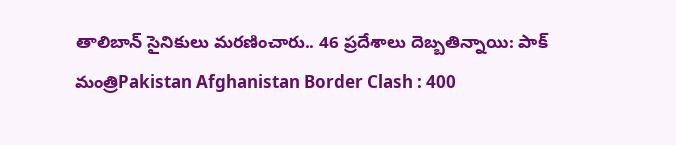తాలిబాన్ సైనికులు మరణించారు.. 46 ప్రదేశాలు దెబ్బతిన్నాయి: పాక్ మంత్రిPakistan Afghanistan Border Clash : 400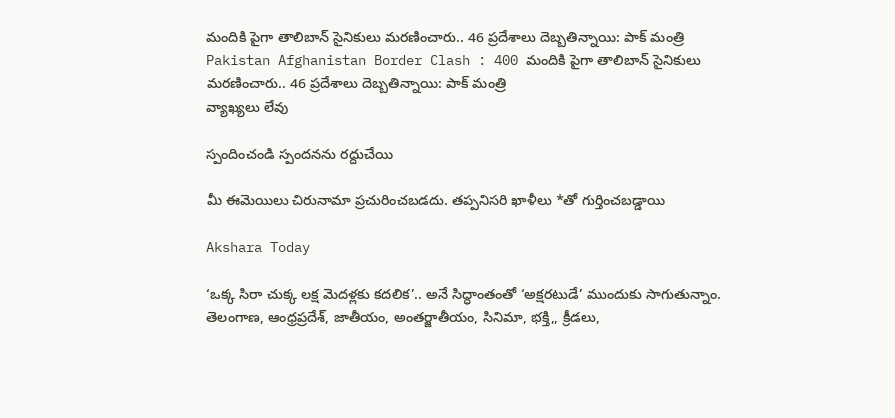మందికి పైగా తాలిబాన్ సైనికులు మరణించారు.. 46 ప్రదేశాలు దెబ్బతిన్నాయి: పాక్ మంత్రి Pakistan Afghanistan Border Clash : 400 మందికి పైగా తాలిబాన్ సైనికులు మరణించారు.. 46 ప్రదేశాలు దెబ్బతిన్నాయి: పాక్ మంత్రి
వ్యాఖ్యలు లేవు

స్పందించండి స్పందనను రద్దుచేయి

మీ ఈమెయిలు చిరునామా ప్రచురించబడదు. తప్పనిసరి ఖాళీలు *తో గుర్తించబడ్డాయి

Akshara Today

‘ఒక్క సిరా చుక్క లక్ష మెదళ్లకు కదలిక’.. అనే సిద్ధాంతంతో ‘అక్షరటుడే’ ముందుకు సాగుతున్నాం. తెలంగాణ, ఆంధ్రప్రదేశ్, జాతీయం, అంతర్జాతీయం, సినిమా, భక్తి,, క్రీడలు,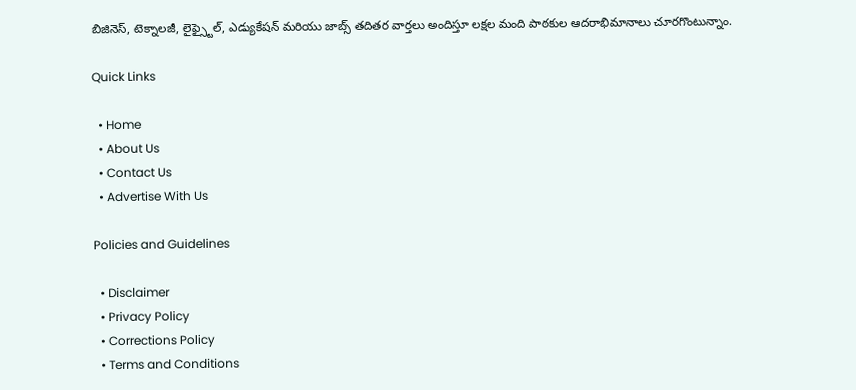బిజినెస్, టెక్నాలజీ, లైఫ్స్టైల్, ఎడ్యుకేషన్ మరియు జాబ్స్ తదితర వార్తలు అందిస్తూ లక్షల మంది పాఠకుల ఆదరాభిమానాలు చూరగొంటున్నాం.

Quick Links

  • Home
  • About Us
  • Contact Us
  • Advertise With Us

Policies and Guidelines

  • Disclaimer
  • Privacy Policy
  • Corrections Policy
  • Terms and Conditions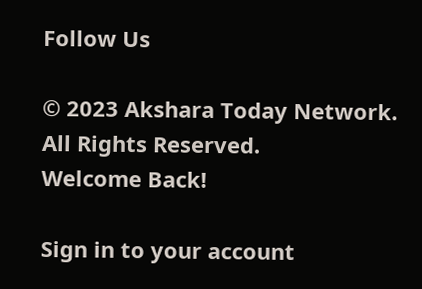Follow Us

© 2023 Akshara Today Network. All Rights Reserved.
Welcome Back!

Sign in to your account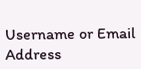Username or Email Address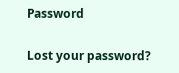Password

Lost your password?